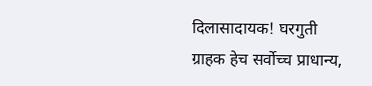दिलासादायक! घरगुती ग्राहक हेच सर्वोच्च प्राधान्य,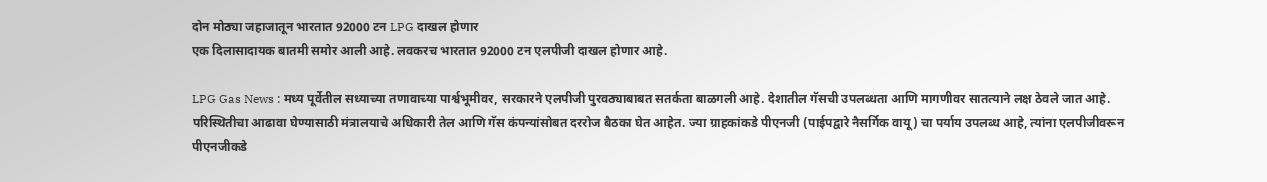दोन मोठ्या जहाजातून भारतात 92000 टन LPG दाखल होणार
एक दिलासादायक बातमी समोर आली आहे. लवकरच भारतात 92000 टन एलपीजी दाखल होणार आहे.

LPG Gas News : मध्य पूर्वेतील सध्याच्या तणावाच्या पार्श्वभूमीवर, सरकारने एलपीजी पुरवठ्याबाबत सतर्कता बाळगली आहे. देशातील गॅसची उपलब्धता आणि मागणीवर सातत्याने लक्ष ठेवले जात आहे. परिस्थितीचा आढावा घेण्यासाठी मंत्रालयाचे अधिकारी तेल आणि गॅस कंपन्यांसोबत दररोज बैठका घेत आहेत. ज्या ग्राहकांकडे पीएनजी (पाईपद्वारे नैसर्गिक वायू) चा पर्याय उपलब्ध आहे, त्यांना एलपीजीवरून पीएनजीकडे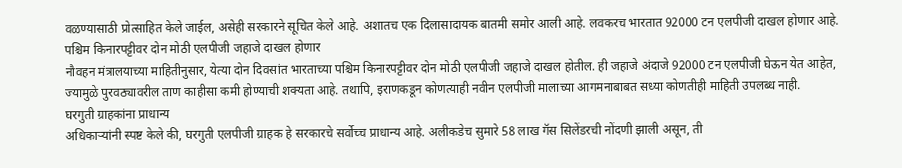वळण्यासाठी प्रोत्साहित केले जाईल, असेही सरकारने सूचित केले आहे. अशातच एक दिलासादायक बातमी समोर आली आहे. लवकरच भारतात 92000 टन एलपीजी दाखल होणार आहे.
पश्चिम किनारपट्टीवर दोन मोठी एलपीजी जहाजे दाखल होणार
नौवहन मंत्रालयाच्या माहितीनुसार, येत्या दोन दिवसांत भारताच्या पश्चिम किनारपट्टीवर दोन मोठी एलपीजी जहाजे दाखल होतील. ही जहाजे अंदाजे 92000 टन एलपीजी घेऊन येत आहेत, ज्यामुळे पुरवठ्यावरील ताण काहीसा कमी होण्याची शक्यता आहे. तथापि, इराणकडून कोणत्याही नवीन एलपीजी मालाच्या आगमनाबाबत सध्या कोणतीही माहिती उपलब्ध नाही.
घरगुती ग्राहकांना प्राधान्य
अधिकाऱ्यांनी स्पष्ट केले की, घरगुती एलपीजी ग्राहक हे सरकारचे सर्वोच्च प्राधान्य आहे. अलीकडेच सुमारे 58 लाख गॅस सिलेंडरची नोंदणी झाली असून, ती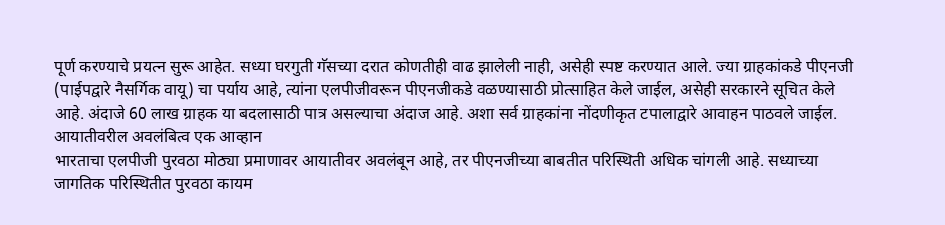पूर्ण करण्याचे प्रयत्न सुरू आहेत. सध्या घरगुती गॅसच्या दरात कोणतीही वाढ झालेली नाही, असेही स्पष्ट करण्यात आले. ज्या ग्राहकांकडे पीएनजी (पाईपद्वारे नैसर्गिक वायू) चा पर्याय आहे, त्यांना एलपीजीवरून पीएनजीकडे वळण्यासाठी प्रोत्साहित केले जाईल, असेही सरकारने सूचित केले आहे. अंदाजे 60 लाख ग्राहक या बदलासाठी पात्र असल्याचा अंदाज आहे. अशा सर्व ग्राहकांना नोंदणीकृत टपालाद्वारे आवाहन पाठवले जाईल.
आयातीवरील अवलंबित्व एक आव्हान
भारताचा एलपीजी पुरवठा मोठ्या प्रमाणावर आयातीवर अवलंबून आहे, तर पीएनजीच्या बाबतीत परिस्थिती अधिक चांगली आहे. सध्याच्या जागतिक परिस्थितीत पुरवठा कायम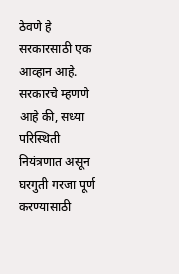ठेवणे हे सरकारसाठी एक आव्हान आहे. सरकारचे म्हणणे आहे की, सध्या परिस्थिती नियंत्रणात असून घरगुती गरजा पूर्ण करण्यासाठी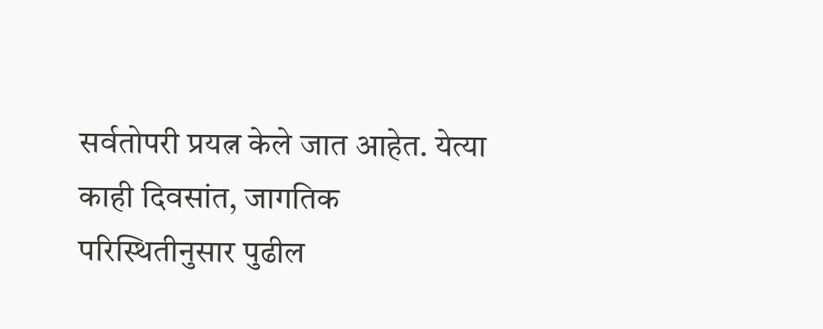सर्वतोपरी प्रयत्न केले जात आहेत. येत्या काही दिवसांत, जागतिक परिस्थितीनुसार पुढील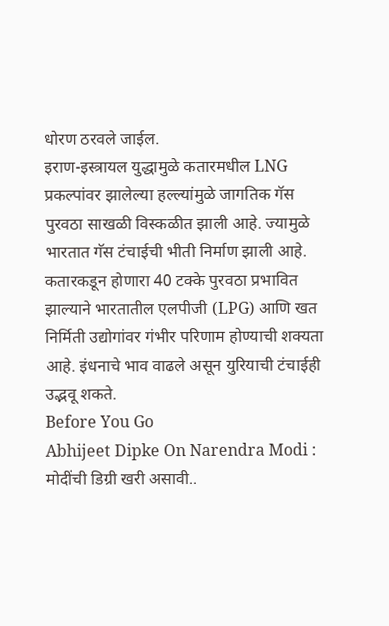धोरण ठरवले जाईल.
इराण-इस्त्रायल युद्धामुळे कतारमधील LNG प्रकल्पांवर झालेल्या हल्ल्यांमुळे जागतिक गॅस पुरवठा साखळी विस्कळीत झाली आहे. ज्यामुळे भारतात गॅस टंचाईची भीती निर्माण झाली आहे. कतारकडून होणारा 40 टक्के पुरवठा प्रभावित झाल्याने भारतातील एलपीजी (LPG) आणि खत निर्मिती उद्योगांवर गंभीर परिणाम होण्याची शक्यता आहे. इंधनाचे भाव वाढले असून युरियाची टंचाईही उद्भवू शकते.
Before You Go
Abhijeet Dipke On Narendra Modi : मोदींची डिग्री खरी असावी..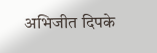अभिजीत दिपके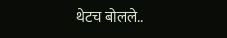थेटच बोलले..